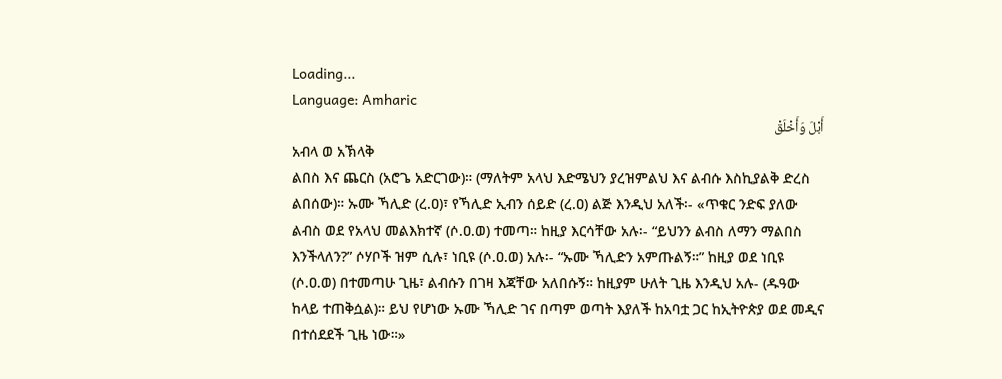Loading...
Language: Amharic
أَبْلَ وَأَخْلَقْ
አብላ ወ አኽላቅ
ልበስ እና ጨርስ (አሮጌ አድርገው)። (ማለትም አላህ እድሜህን ያረዝምልህ እና ልብሱ እስኪያልቅ ድረስ ልበሰው)። ኡሙ ኻሊድ (ረ.ዐ)፣ የኻሊድ ኢብን ሰይድ (ረ.ዐ) ልጅ እንዲህ አለች፡- «ጥቁር ንድፍ ያለው ልብስ ወደ የአላህ መልእክተኛ (ሶ.ዐ.ወ) ተመጣ። ከዚያ እርሳቸው አሉ፡- “ይህንን ልብስ ለማን ማልበስ እንችላለን?” ሶሃቦች ዝም ሲሉ፣ ነቢዩ (ሶ.ዐ.ወ) አሉ፡- “ኡሙ ኻሊድን አምጡልኝ።” ከዚያ ወደ ነቢዩ (ሶ.ዐ.ወ) በተመጣሁ ጊዜ፣ ልብሱን በገዛ እጃቸው አለበሱኝ። ከዚያም ሁለት ጊዜ እንዲህ አሉ- (ዱዓው ከላይ ተጠቅሷል)። ይህ የሆነው ኡሙ ኻሊድ ገና በጣም ወጣት እያለች ከአባቷ ጋር ከኢትዮጵያ ወደ መዲና በተሰደደች ጊዜ ነው።»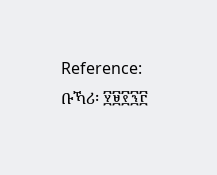Reference: ቡኻሪ፡ ፶፱፻፺፫